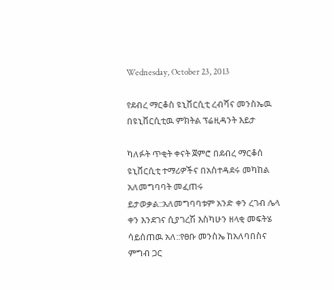Wednesday, October 23, 2013

የደብረ ማርቆስ ዩኒቨርሲቲ ረብሻና መንስኤዉ በዩኒቨርሲቲዉ ምክትል ፕሬዚዳንት እይታ

ካለፉት ጥቂት ቀናት ጀምሮ በደብረ ማርቆሰ ዩኒቨርሲቲ ተማሪዎችና በአስተዳደሩ መካከል አለመግባባት መፈጠሩ ይታወቃል::አለመግባባቱም አንድ ቀን ረገብ ሌላ ቀን እንደገና ሲያገረሽ እስካሁን ዘላቂ መፍትሄ ሳይሰጠዉ አለ::የፀቡ መንስኤ ከአለባበስና ምግብ ጋር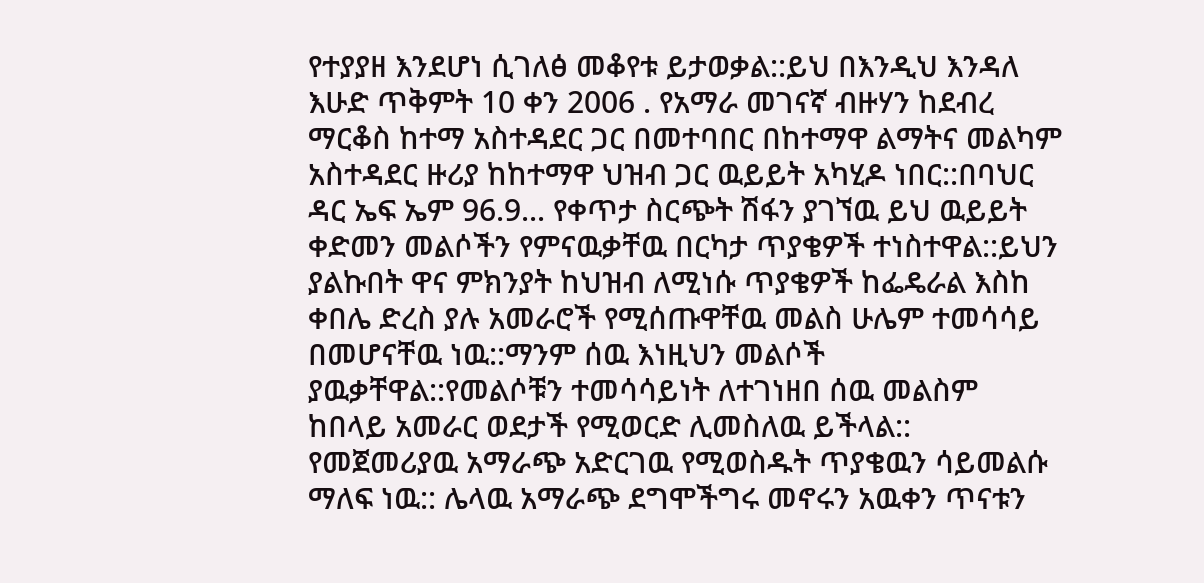የተያያዘ እንደሆነ ሲገለፅ መቆየቱ ይታወቃል::ይህ በእንዲህ እንዳለ እሁድ ጥቅምት 10 ቀን 2006 . የአማራ መገናኛ ብዙሃን ከደብረ ማርቆስ ከተማ አስተዳደር ጋር በመተባበር በከተማዋ ልማትና መልካም አስተዳደር ዙሪያ ከከተማዋ ህዝብ ጋር ዉይይት አካሂዶ ነበር::በባህር ዳር ኤፍ ኤም 96.9... የቀጥታ ስርጭት ሽፋን ያገኘዉ ይህ ዉይይት ቀድመን መልሶችን የምናዉቃቸዉ በርካታ ጥያቄዎች ተነስተዋል::ይህን ያልኩበት ዋና ምክንያት ከህዝብ ለሚነሱ ጥያቄዎች ከፌዴራል እስከ ቀበሌ ድረስ ያሉ አመራሮች የሚሰጡዋቸዉ መልስ ሁሌም ተመሳሳይ በመሆናቸዉ ነዉ::ማንም ሰዉ እነዚህን መልሶች ያዉቃቸዋል::የመልሶቹን ተመሳሳይነት ለተገነዘበ ሰዉ መልስም ከበላይ አመራር ወደታች የሚወርድ ሊመስለዉ ይችላል:: የመጀመሪያዉ አማራጭ አድርገዉ የሚወስዱት ጥያቄዉን ሳይመልሱ ማለፍ ነዉ:: ሌላዉ አማራጭ ደግሞችግሩ መኖሩን አዉቀን ጥናቱን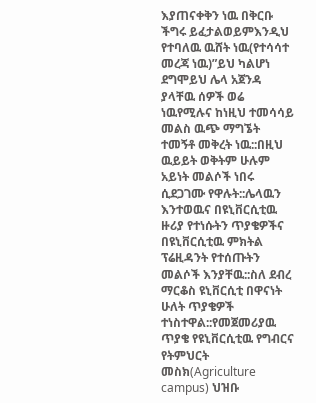እያጠናቀቅን ነዉ በቅርቡ ችግሩ ይፈታልወይምእንዲህ የተባለዉ ዉሸት ነዉ(የተሳሳተ መረጃ ነዉ)”ይህ ካልሆነ ደግሞይህ ሌላ አጀንዳ ያላቸዉ ሰዎች ወሬ ነዉየሚሉና ከነዚህ ተመሳሳይ መልስ ዉጭ ማግኜት ተመኝቶ መቅረት ነዉ::በዚህ ዉይይት ወቅትም ሁሉም አይነት መልሶች ነበሩ ሲደጋገሙ የዋሉት::ሌላዉን እንተወዉና በዩኒቨርሲቲዉ ዙሪያ የተነሱትን ጥያቄዎችና በዩኒቨርሲቲዉ ምክትል ፕሬዚዳንት የተሰጡትን መልሶች እንያቸዉ::ስለ ደብረ ማርቆስ ዩኒቨርሲቲ በዋናነት ሁለት ጥያቄዎች ተነስተዋል::የመጀመሪያዉ ጥያቄ የዩኒቨርሲቲዉ የግብርና የትምህርት መስክ(Agriculture campus) ህዝቡ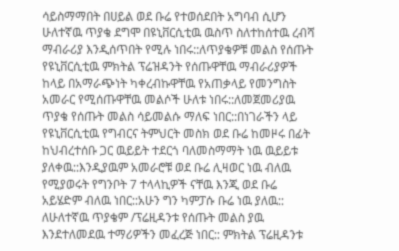ሳይስማማበት በሀይል ወደ ቡሬ የተወሰደበት አግባብ ሲሆን ሁለተኛዉ ጥያቄ ደግሞ በዩኒቨርሲቲዉ ዉስጥ ስለተከሰተዉ ረብሻ ማብራሪያ እንዲሰጥበት የሚሉ ነበሩ::ለጥያቄዎቹ መልስ የሰጡት የዩኒቨርሲቲዉ ምክትል ፕሬዝዳንት የሰጡዋቸዉ ማብራሪያዎች ከላይ በአማራጭነት ካቀረብኩዋቸዉ የአጠቃላይ የመንግስት አመራር የሚሰጡዋቸዉ መልሶች ሁለቱ ነበሩ::ለመጀመሪያዉ ጥያቄ የሰጡት መልስ ሳይመልሱ ማለፍ ነበር::በነገራችን ላይ የዩኒቨርሲቲዉ የግብርና ትምህርት መስክ ወደ ቡሬ ከመዞሩ በፊት ከህብረተሰቡ ጋር ዉይይት ተደርጎ ባለመስማማት ነዉ ዉይይቱ ያለቀዉ::እንዲያዉም አመራሮቹ ወደ ቡሬ ሊዛወር ነዉ ብለዉ የሚያወሩት የግንቦት 7 ተላላኪዎች ናቸዉ እንጂ ወደ ቡሬ አይሄድም ብለዉ ነበር::አሁን ግን ካምፓሱ ቡሬ ነዉ ያለዉ::
ለሁለተኛዉ ጥያቄም /ፕሬዚዳንቱ የሰጡት መልስ ያዉ እንደተለመደዉ ተማሪዎችን መፈረጅ ነበር:: ምክትል ፕሬዚዳንቱ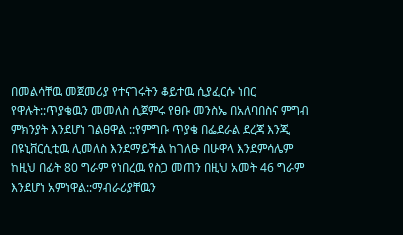በመልሳቸዉ መጀመሪያ የተናገሩትን ቆይተዉ ሲያፈርሱ ነበር የዋሉት::ጥያቄዉን መመለስ ሲጀምሩ የፀቡ መንስኤ በአለባበስና ምግብ ምክንያት እንደሆነ ገልፀዋል ::የምግቡ ጥያቄ በፌደራል ደረጃ እንጂ በዩኒቨርሲቲዉ ሊመለስ እንደማይችል ከገለፁ በሁዋላ እንደምሳሌም ከዚህ በፊት 80 ግራም የነበረዉ የስጋ መጠን በዚህ አመት 46 ግራም እንደሆነ አምነዋል::ማብራሪያቸዉን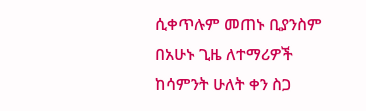ሲቀጥሉም መጠኑ ቢያንስም በአሁኑ ጊዜ ለተማሪዎች ከሳምንት ሁለት ቀን ስጋ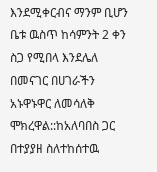እንደሚቀርብና ማንም ቢሆን ቤቱ ዉስጥ ከሳምንት 2 ቀን ስጋ የሚበላ እንደሌለ በመናገር በሀገራችን አኑዋኑዋር ለመሳለቅ ሞክረዋል::ከአለባበስ ጋር በተያያዘ ስለተከሰተዉ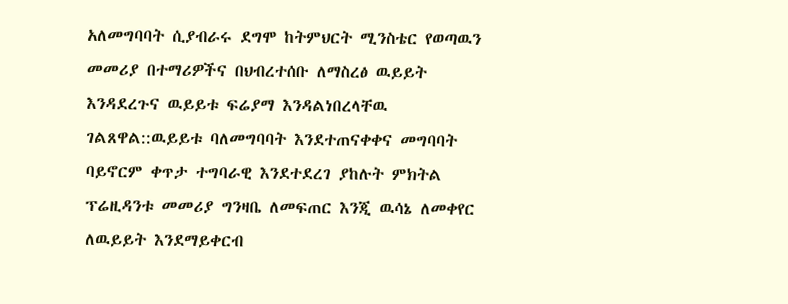አለመግባባት ሲያብራሩ ደግሞ ከትምህርት ሚንስቴር የወጣዉን መመሪያ በተማሪዎችና በህብረተሰቡ ለማስረፅ ዉይይት እንዳደረጉና ዉይይቱ ፍሬያማ እንዳልነበረላቸዉ ገልጸዋል::ዉይይቱ ባለመግባባት እንደተጠናቀቀና መግባባት ባይኖርም ቀጥታ ተግባራዊ እንደተደረገ ያከሉት ምክትል ፕሬዚዳንቱ መመሪያ ግንዛቤ ለመፍጠር እንጂ ዉሳኔ ለመቀየር ለዉይይት እንደማይቀርብ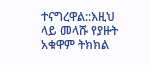ተናግረዋል::እዚህ ላይ መላሹ የያዙት አቁዋም ትክክል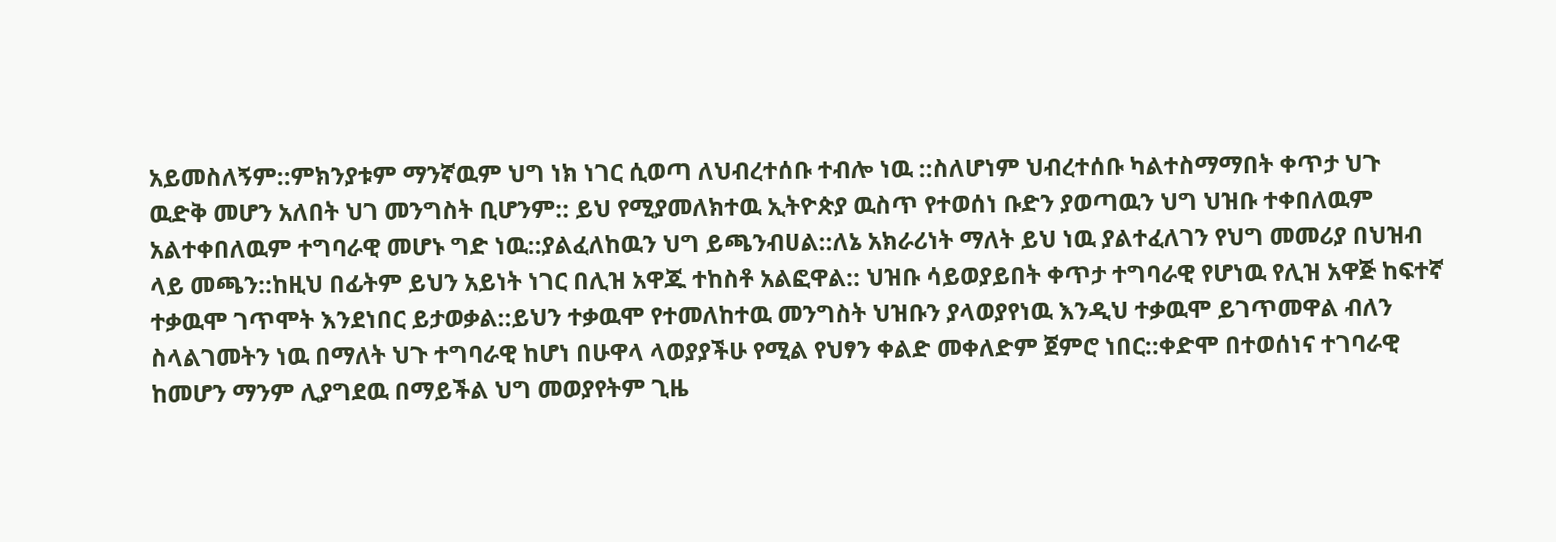አይመስለኝም::ምክንያቱም ማንኛዉም ህግ ነክ ነገር ሲወጣ ለህብረተሰቡ ተብሎ ነዉ ::ስለሆነም ህብረተሰቡ ካልተስማማበት ቀጥታ ህጉ ዉድቅ መሆን አለበት ህገ መንግስት ቢሆንም:: ይህ የሚያመለክተዉ ኢትዮጵያ ዉስጥ የተወሰነ ቡድን ያወጣዉን ህግ ህዝቡ ተቀበለዉም አልተቀበለዉም ተግባራዊ መሆኑ ግድ ነዉ::ያልፈለከዉን ህግ ይጫንብሀል::ለኔ አክራሪነት ማለት ይህ ነዉ ያልተፈለገን የህግ መመሪያ በህዝብ ላይ መጫን::ከዚህ በፊትም ይህን አይነት ነገር በሊዝ አዋጁ ተከስቶ አልፎዋል:: ህዝቡ ሳይወያይበት ቀጥታ ተግባራዊ የሆነዉ የሊዝ አዋጅ ከፍተኛ ተቃዉሞ ገጥሞት እንደነበር ይታወቃል::ይህን ተቃዉሞ የተመለከተዉ መንግስት ህዝቡን ያላወያየነዉ እንዲህ ተቃዉሞ ይገጥመዋል ብለን ስላልገመትን ነዉ በማለት ህጉ ተግባራዊ ከሆነ በሁዋላ ላወያያችሁ የሚል የህፃን ቀልድ መቀለድም ጀምሮ ነበር::ቀድሞ በተወሰነና ተገባራዊ ከመሆን ማንም ሊያግደዉ በማይችል ህግ መወያየትም ጊዜ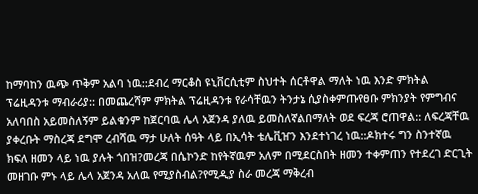ከማባከን ዉጭ ጥቅም አልባ ነዉ::ደብረ ማርቆስ ዩኒቨርሲቲም ስህተት ሰርቶዋል ማለት ነዉ እንድ ምክትል ፕሬዚዳንቱ ማብራሪያ:: በመጨረሻም ምክትል ፕሬዚዳንቱ የራሳቸዉን ትንታኔ ሲያስቀምጡየፀቡ ምክንያት የምግብና አለባበስ አይመስለኝም ይልቁንም ከጀርባዉ ሌላ አጀንዳ ያለዉ ይመስለኛልበማለት ወደ ፍረጃ ሮጠዋል:: ለፍረጃቸዉ ያቀረቡት ማስረጃ ደግሞ ረብሻዉ ማታ ሁለት ሰዓት ላይ በኢሳት ቴሌቪዠን እንደተነገረ ነዉ::ዶክተሩ ግን ስንተኛዉ ክፍለ ዘመን ላይ ነዉ ያሉት ጎበዝ?መረጃ በሴኮንድ ከየትኛዉም አለም በሚደርስበት ዘመን ተቀምጠን የተደረገ ድርጊት መዘገቡ ምኑ ላይ ሌላ አጀንዳ አለዉ የሚያስብል?የሚዲያ ስራ መረጃ ማቅረብ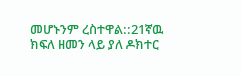መሆኑንም ረስተዋል::21ኛዉ ክፍለ ዘመን ላይ ያለ ዶክተር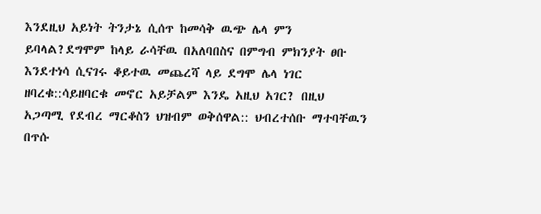እንደዚህ አይነት ትንታኔ ሲሰጥ ከመሳቅ ዉጭ ሌላ ምን ይባላል?ደግሞም ከላይ ራሳቸዉ በአለባበስና በምግብ ምክንያት ፀቡ እንደተነሳ ሲናገሩ ቆይተዉ መጨረሻ ላይ ደግሞ ሌላ ነገር ዘባረቁ::ሳይዘባርቁ መኖር አይቻልም እንዴ አዚህ አገር? በዚህ አጋጣሚ የደብረ ማርቆስን ህዝብም ወቅሰዋል:: ህብረተሰቡ ማተባቸዉን በጥሱ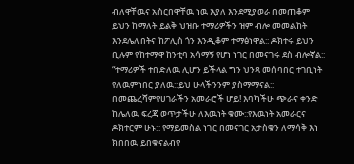ብለዋቸዉና አስርበዋቸዉ ነዉ እያለ እንደሚያወራ በመጠቆም ይህን ከማለት ይልቅ ህዝቡ ተማሪዎችን ዝም ብሎ መመልከት እንደሌለበትና ከፖሊስ ጎን እንዲቆም ተማፅነዋል:: ዶክተሩ ይህን ቢሉም የከተማዋ ከንቲባ አሳማኝ የሆነ ነገር በመናገሩ ደስ ብሎኛል:: “ተማሪዎች ተበድለዉ ሊሆን ይችላል ግን ህንጻ መሰባበር ተገቢነት የለዉምነበር ያለዉ::ይህ ሁላችንንም ያስማማናል::
በመጨረሻምየሀገራችን አመራሮች ሆይ! እባካችሁ ጭራና ቀንድ ከሌለዉ ፍረጃ ወጥታችሁ ለእዉነት ቁሙ::የእዉነት አመራርና ዶክተርም ሁኑ:: የማይመስል ነገር በመናገር አታስቁን ለማሳቅ እነ ክበበዉ ይበቁናልብየ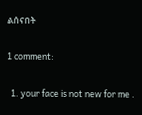ልሰናበት

1 comment:

  1. your face is not new for me .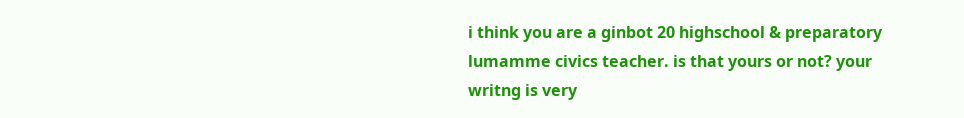i think you are a ginbot 20 highschool & preparatory lumamme civics teacher. is that yours or not? your writng is very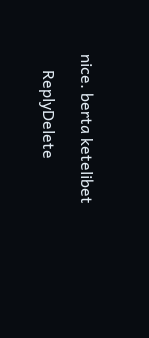nice. berta ketelibet

    ReplyDelete